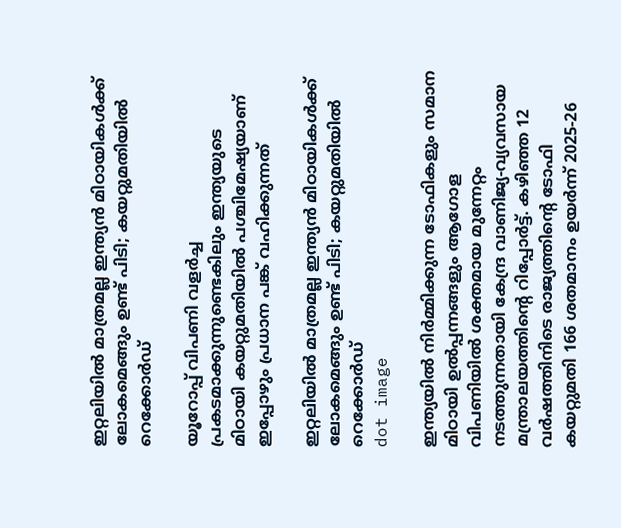ഇറ്റലിയിൽ മാത്രമല്ല ഇന്ത്യൻ മിഠായികൾക്ക് ലോകമെങ്ങും ഉണ്ട് പിടി; കയറ്റുമതിയിൽ റെക്കോർഡ്

യൂറോപ്പ് വിപണി വളർച്ച പ്രകടമാക്കുന്നുണ്ടെകിലും ഇന്ത്യയുടെ മിഠായി കയറ്റുമതിയിൽ പശ്ചിമേഷ്യയാണ് ഇപ്പോഴും പ്രധാന പങ്ക് വഹിക്കുന്നത്

ഇറ്റലിയിൽ മാത്രമല്ല ഇന്ത്യൻ മിഠായികൾക്ക് ലോകമെങ്ങും ഉണ്ട് പിടി; കയറ്റുമതിയിൽ റെക്കോർഡ്
dot image

ഇന്ത്യയിൽ നിർമ്മിക്കുന്ന ടോഫികളും സമാന മിഠായി ഉൽപ്പന്നങ്ങളും ആഗോള വിപണിയിൽ ശക്തമായ മുന്നേറ്റം നടത്തുന്നതായി കേന്ദ്ര വാണിജ്യ-വ്യവസായ മന്ത്രാലയത്തിന്റെ റിപ്പോർട്ട്. കഴിഞ്ഞ 12 വർഷത്തിനിടെ രാജ്യത്തിന്റെ ടോഫി കയറ്റുമതി 166 ശതമാനം ഉയർന്ന് 2025-26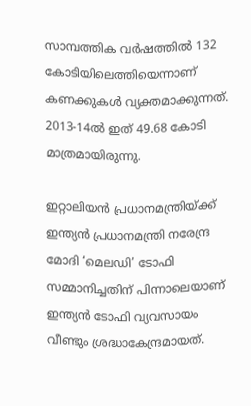സാമ്പത്തിക വർഷത്തിൽ 132 കോടിയിലെത്തിയെന്നാണ് കണക്കുകൾ വ്യക്തമാക്കുന്നത്. 2013-14ൽ ഇത് 49.68 കോടി മാത്രമായിരുന്നു.

ഇറ്റാലിയൻ പ്രധാനമന്ത്രിയ്ക്ക് ഇന്ത്യൻ പ്രധാനമന്ത്രി നരേന്ദ്ര മോദി ‘മെലഡി’ ടോഫി സമ്മാനിച്ചതിന് പിന്നാലെയാണ് ഇന്ത്യൻ ടോഫി വ്യവസായം വീണ്ടും ശ്രദ്ധാകേന്ദ്രമായത്.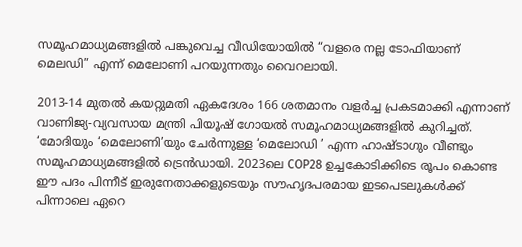സമൂഹമാധ്യമങ്ങളിൽ പങ്കുവെച്ച വീഡിയോയിൽ “വളരെ നല്ല ടോഫിയാണ് മെലഡി” എന്ന് മെലോണി പറയുന്നതും വൈറലായി.

2013-14 മുതൽ കയറ്റുമതി ഏകദേശം 166 ശതമാനം വളർച്ച പ്രകടമാക്കി എന്നാണ് വാണിജ്യ-വ്യവസായ മന്ത്രി പിയൂഷ് ഗോയൽ സമൂഹമാധ്യമങ്ങളിൽ കുറിച്ചത്. ‘മോദിയും ‘മെലോണി’യും ചേർന്നുള്ള ‘മെലോഡി ’ എന്ന ഹാഷ്‌ടാഗും വീണ്ടും സമൂഹമാധ്യമങ്ങളിൽ ട്രെൻഡായി. 2023ലെ COP28 ഉച്ചകോടിക്കിടെ രൂപം കൊണ്ട ഈ പദം പിന്നീട് ഇരുനേതാക്കളുടെയും സൗഹൃദപരമായ ഇടപെടലുകൾക്ക് പിന്നാലെ ഏറെ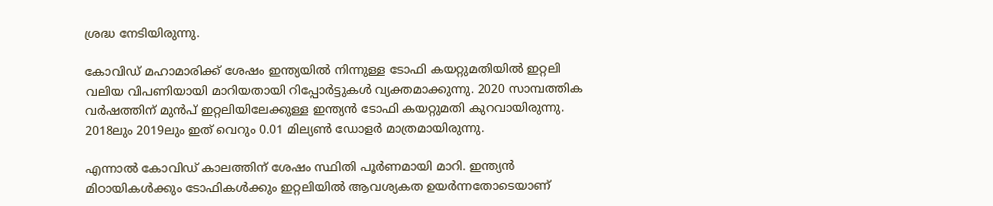ശ്രദ്ധ നേടിയിരുന്നു.

കോവിഡ് മഹാമാരിക്ക് ശേഷം ഇന്ത്യയിൽ നിന്നുള്ള ടോഫി കയറ്റുമതിയിൽ ഇറ്റലി വലിയ വിപണിയായി മാറിയതായി റിപ്പോർട്ടുകൾ വ്യക്തമാക്കുന്നു. 2020 സാമ്പത്തിക വർഷത്തിന് മുൻപ് ഇറ്റലിയിലേക്കുള്ള ഇന്ത്യൻ ടോഫി കയറ്റുമതി കുറവായിരുന്നു. 2018ലും 2019ലും ഇത് വെറും 0.01 മില്യൺ ഡോളർ മാത്രമായിരുന്നു.

എന്നാൽ കോവിഡ് കാലത്തിന് ശേഷം സ്ഥിതി പൂർണമായി മാറി. ഇന്ത്യൻ മിഠായികൾക്കും ടോഫികൾക്കും ഇറ്റലിയിൽ ആവശ്യകത ഉയർന്നതോടെയാണ്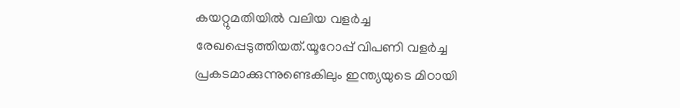കയറ്റുമതിയിൽ വലിയ വളർച്ച രേഖപ്പെടുത്തിയത്.യൂറോപ്പ് വിപണി വളർച്ച പ്രകടമാക്കുന്നുണ്ടെകിലും ഇന്ത്യയുടെ മിഠായി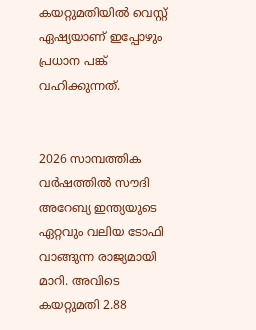കയറ്റുമതിയിൽ വെസ്റ്റ് ഏഷ്യയാണ് ഇപ്പോഴും പ്രധാന പങ്ക് വഹിക്കുന്നത്.


2026 സാമ്പത്തിക വർഷത്തിൽ സൗദി അറേബ്യ ഇന്ത്യയുടെ ഏറ്റവും വലിയ ടോഫി വാങ്ങുന്ന രാജ്യമായി മാറി. അവിടെ കയറ്റുമതി 2.88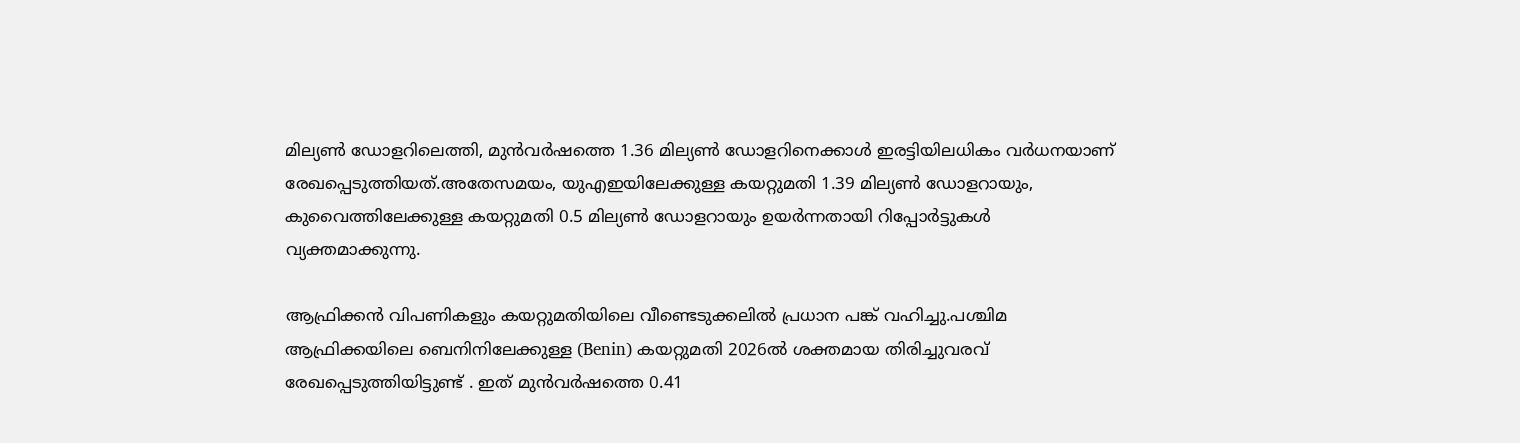മില്യൺ ഡോളറിലെത്തി, മുൻവർഷത്തെ 1.36 മില്യൺ ഡോളറിനെക്കാൾ ഇരട്ടിയിലധികം വർധനയാണ് രേഖപ്പെടുത്തിയത്.അതേസമയം, യുഎഇയിലേക്കുള്ള കയറ്റുമതി 1.39 മില്യൺ ഡോളറായും, കുവൈത്തിലേക്കുള്ള കയറ്റുമതി 0.5 മില്യൺ ഡോളറായും ഉയർന്നതായി റിപ്പോർട്ടുകൾ വ്യക്തമാക്കുന്നു.

ആഫ്രിക്കൻ വിപണികളും കയറ്റുമതിയിലെ വീണ്ടെടുക്കലിൽ പ്രധാന പങ്ക് വഹിച്ചു.പശ്ചിമ ആഫ്രിക്കയിലെ ബെനിനിലേക്കുള്ള (Benin) കയറ്റുമതി 2026ൽ ശക്തമായ തിരിച്ചുവരവ് രേഖപ്പെടുത്തിയിട്ടുണ്ട് . ഇത് മുൻവർഷത്തെ 0.41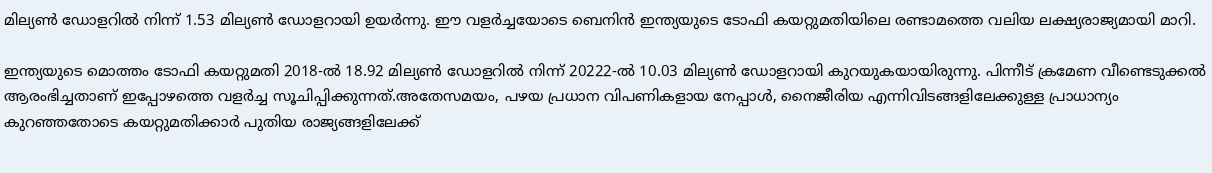മില്യൺ ഡോളറിൽ നിന്ന് 1.53 മില്യൺ ഡോളറായി ഉയർന്നു. ഈ വളർച്ചയോടെ ബെനിൻ ഇന്ത്യയുടെ ടോഫി കയറ്റുമതിയിലെ രണ്ടാമത്തെ വലിയ ലക്ഷ്യരാജ്യമായി മാറി.

ഇന്ത്യയുടെ മൊത്തം ടോഫി കയറ്റുമതി 2018-ൽ 18.92 മില്യൺ ഡോളറിൽ നിന്ന് 20222-ൽ 10.03 മില്യൺ ഡോളറായി കുറയുകയായിരുന്നു. പിന്നീട് ക്രമേണ വീണ്ടെടുക്കൽ ആരംഭിച്ചതാണ് ഇപ്പോഴത്തെ വളർച്ച സൂചിപ്പിക്കുന്നത്.അതേസമയം, പഴയ പ്രധാന വിപണികളായ നേപ്പാൾ, നൈജീരിയ എന്നിവിടങ്ങളിലേക്കുള്ള പ്രാധാന്യം കുറഞ്ഞതോടെ കയറ്റുമതിക്കാർ പുതിയ രാജ്യങ്ങളിലേക്ക്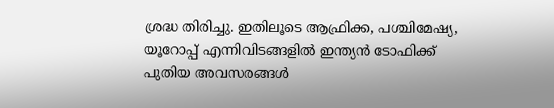ശ്രദ്ധ തിരിച്ചു. ഇതിലൂടെ ആഫ്രിക്ക, പശ്ചിമേഷ്യ, യൂറോപ്പ് എന്നിവിടങ്ങളിൽ ഇന്ത്യൻ ടോഫിക്ക് പുതിയ അവസരങ്ങൾ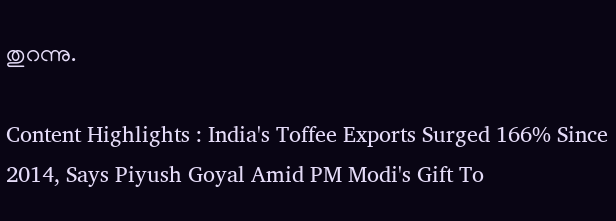തുറന്നു.

Content Highlights : India's Toffee Exports Surged 166% Since 2014, Says Piyush Goyal Amid PM Modi's Gift To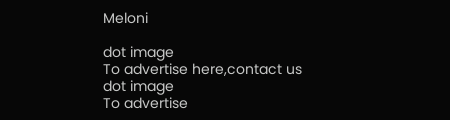Meloni

dot image
To advertise here,contact us
dot image
To advertise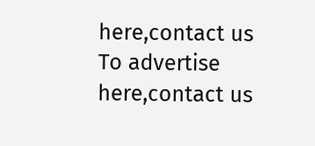here,contact us
To advertise here,contact us